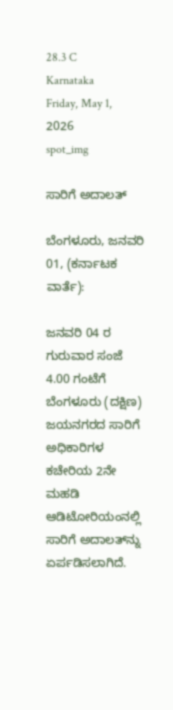28.3 C
Karnataka
Friday, May 1, 2026
spot_img

ಸಾರಿಗೆ ಅದಾಲತ್

ಬೆಂಗಳೂರು, ಜನವರಿ 01, (ಕರ್ನಾಟಕ ವಾರ್ತೆ):

ಜನವರಿ 04 ರ ಗುರುವಾರ ಸಂಜೆ 4.00 ಗಂಟೆಗೆ ಬೆಂಗಳೂರು (ದಕ್ಷಿಣ) ಜಯನಗರದ ಸಾರಿಗೆ ಅಧಿಕಾರಿಗಳ ಕಚೇರಿಯ 2ನೇ ಮಹಡಿ ಆಡಿಟೋರಿಯಂನಲ್ಲಿ ಸಾರಿಗೆ ಅದಾಲತ್‍ನ್ನು ಏರ್ಪಡಿಸಲಾಗಿದೆ.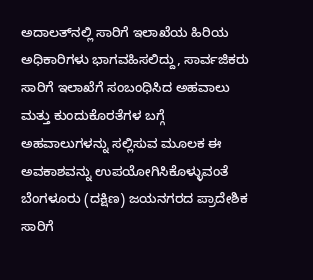ಅದಾಲತ್‍ನಲ್ಲಿ ಸಾರಿಗೆ ಇಲಾಖೆಯ ಹಿರಿಯ ಅಧಿಕಾರಿಗಳು ಭಾಗವಹಿಸಲಿದ್ದು, ಸಾರ್ವಜಿಕರು ಸಾರಿಗೆ ಇಲಾಖೆಗೆ ಸಂಬಂಧಿಸಿದ ಅಹವಾಲು ಮತ್ತು ಕುಂದುಕೊರತೆಗಳ ಬಗ್ಗೆ ಅಹವಾಲುಗಳನ್ನು ಸಲ್ಲಿಸುವ ಮೂಲಕ ಈ ಅವಕಾಶವನ್ನು ಉಪಯೋಗಿಸಿಕೊಳ್ಳುವಂತೆ ಬೆಂಗಳೂರು (ದಕ್ಷಿಣ) ಜಯನಗರದ ಪ್ರಾದೇಶಿಕ ಸಾರಿಗೆ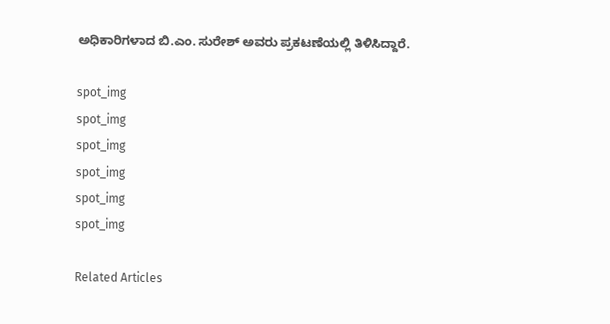ಅಧಿಕಾರಿಗಳಾದ ಬಿ.ಎಂ. ಸುರೇಶ್ ಅವರು ಪ್ರಕಟಣೆಯಲ್ಲಿ ತಿಳಿಸಿದ್ದಾರೆ.

spot_img
spot_img
spot_img
spot_img
spot_img
spot_img

Related Articles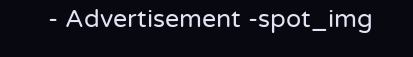- Advertisement -spot_img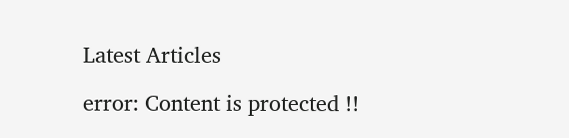Latest Articles

error: Content is protected !!